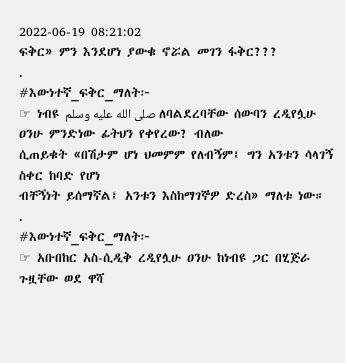2022-06-19 08:21:02
ፍቅር» ምን እንደሆነ ያውቁ ኖሯል መገን ፋቅር???
.
#እውነተኛ_ፍቅር_ማለት፦
☞ ነብዩ صلى الله عليه وسلم ለባልደረባቸው ሰውባን ረዲየሏሁ ዐንሁ ምንድነው ፊትህን የቀየረው? ብለው
ሲጠይቁት «በሽታም ሆነ ህመምም የለብኝም፤ ግን አንቱን ሳላገኝ ስቀር ከባድ የሆነ
ብቸኝነት ይሰማኛል፤ አንቱን እስከማገኞዎ ድረስ» ማለቱ ነው።
.
#እውነተኛ_ፍቅር_ማለት፦
☞ አቡበከር አስ-ሲዲቅ ረዲየሏሁ ዐንሁ ከነብዩ ጋር በሂጅራ ጉዟቸው ወደ ዋሻ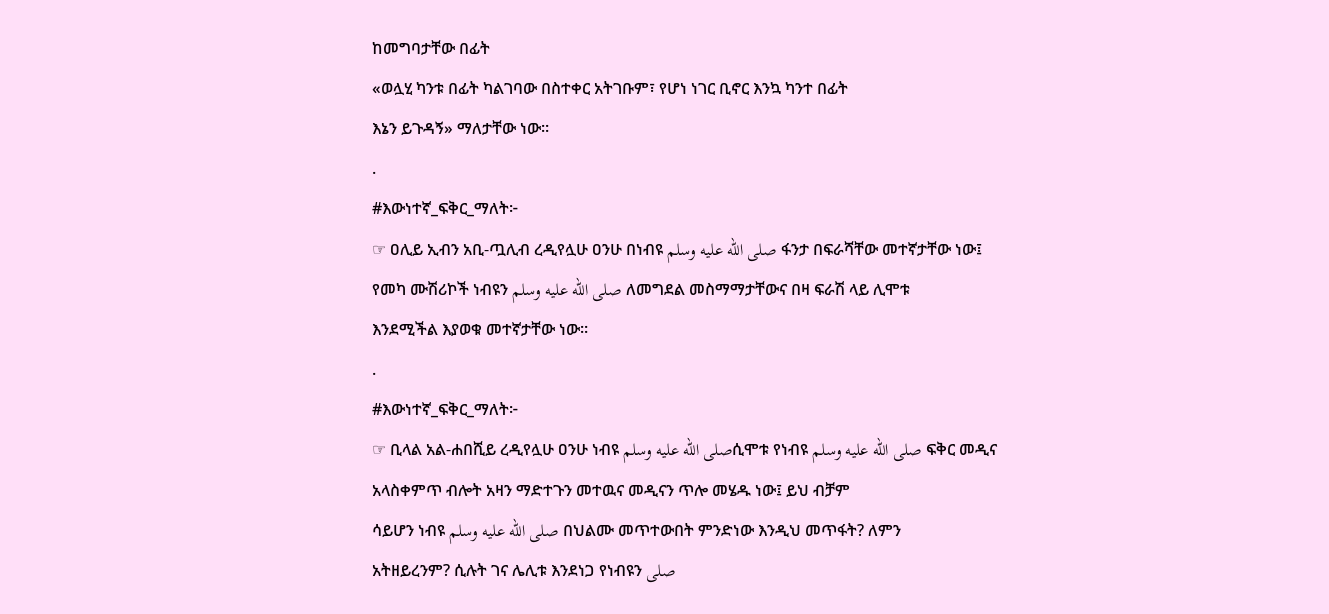ከመግባታቸው በፊት
«ወሏሂ ካንቱ በፊት ካልገባው በስተቀር አትገቡም፣ የሆነ ነገር ቢኖር እንኳ ካንተ በፊት
እኔን ይጉዳኝ» ማለታቸው ነው።
.
#እውነተኛ_ፍቅር_ማለት፦
☞ ዐሊይ ኢብን አቢ-ጧሊብ ረዲየሏሁ ዐንሁ በነብዩ صلى الله عليه وسلم ፋንታ በፍራሻቸው መተኛታቸው ነው፤
የመካ ሙሽሪኮች ነብዩን صلى الله عليه وسلم ለመግደል መስማማታቸውና በዛ ፍራሽ ላይ ሊሞቱ
እንደሚችል እያወቁ መተኛታቸው ነው።
.
#እውነተኛ_ፍቅር_ማለት፦
☞ ቢላል አል-ሐበሺይ ረዲየሏሁ ዐንሁ ነብዩ صلى الله عليه وسلمሲሞቱ የነብዩ صلى الله عليه وسلم ፍቅር መዲና
አላስቀምጥ ብሎት አዛን ማድተጉን መተዉና መዲናን ጥሎ መሄዱ ነው፤ ይህ ብቻም
ሳይሆን ነብዩ صلى الله عليه وسلم በህልሙ መጥተውበት ምንድነው እንዲህ መጥፋት? ለምን
አትዘይረንም? ሲሉት ገና ሌሊቱ እንደነጋ የነብዩን صلى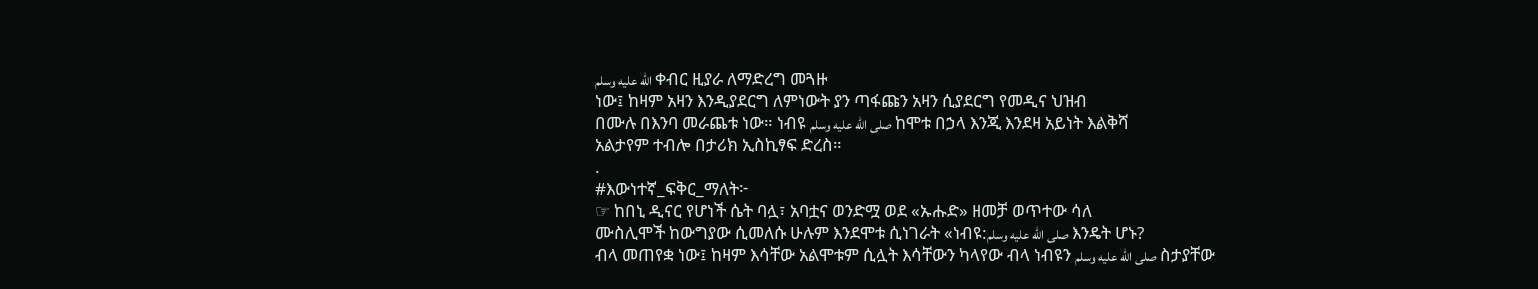الله عليه وسلم ቀብር ዚያራ ለማድረግ መጓዙ
ነው፤ ከዛም አዛን እንዲያደርግ ለምነውት ያን ጣፋጩን አዛን ሲያደርግ የመዲና ህዝብ
በሙሉ በእንባ መራጨቱ ነው። ነብዩ صلى الله عليه وسلم ከሞቱ በኃላ እንጂ እንደዛ አይነት እልቅሻ
አልታየም ተብሎ በታሪክ ኢስኪፃፍ ድረስ።
.
#እውነተኛ_ፍቅር_ማለት፦
☞ ከበኒ ዲናር የሆነች ሴት ባሏ፣ አባቷና ወንድሟ ወደ «ኡሑድ» ዘመቻ ወጥተው ሳለ
ሙስሊሞች ከውግያው ሲመለሱ ሁሉም እንደሞቱ ሲነገራት «ነብዩ:صلى الله عليه وسلم እንዴት ሆኑ?
ብላ መጠየቋ ነው፤ ከዛም እሳቸው አልሞቱም ሲሏት እሳቸውን ካላየው ብላ ነብዩን صلى الله عليه وسلم ስታያቸው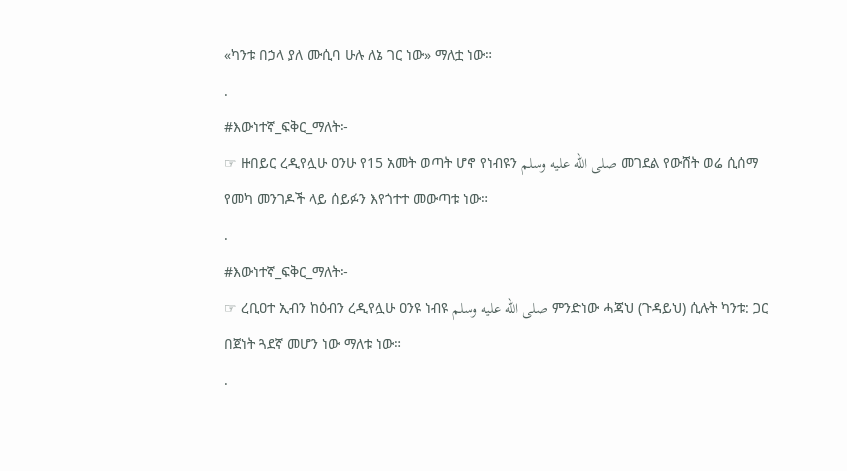«ካንቱ በኃላ ያለ ሙሲባ ሁሉ ለኔ ገር ነው» ማለቷ ነው።
.
#እውነተኛ_ፍቅር_ማለት፦
☞ ዙበይር ረዲየሏሁ ዐንሁ የ15 አመት ወጣት ሆኖ የነብዩን صلى الله عليه وسلم መገደል የውሸት ወሬ ሲሰማ
የመካ መንገዶች ላይ ሰይፉን እየጎተተ መውጣቱ ነው።
.
#እውነተኛ_ፍቅር_ማለት፦
☞ ረቢዐተ ኢብን ከዕብን ረዲየሏሁ ዐንዩ ነብዩ صلى الله عليه وسلم ምንድነው ሓጃህ (ጉዳይህ) ሲሉት ካንቱ: ጋር
በጀነት ጓደኛ መሆን ነው ማለቱ ነው።
.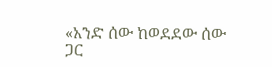«አንድ ሰው ከወደደው ሰው ጋር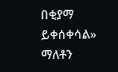በቂያማ ይቀሰቀሳል» ማለቶን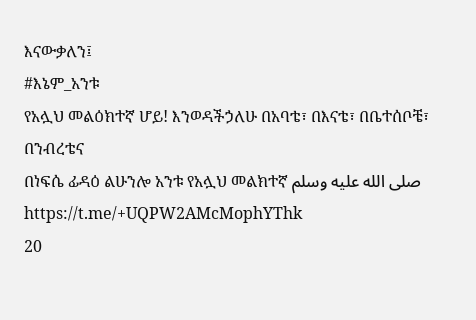እናውቃለን፤
#እኔም_አንቱ
የአሏህ መልዕክተኛ ሆይ! እንወዳችኃለሁ በአባቴ፣ በእናቴ፣ በቤተሰቦቼ፣ በንብረቴና
በነፍሴ ፊዳዕ ልሁንሎ አንቱ የአሏህ መልክተኛ صلى الله عليه وسلم
https://t.me/+UQPW2AMcMophYThk
20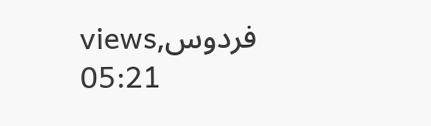viewsفردوس, 05:21